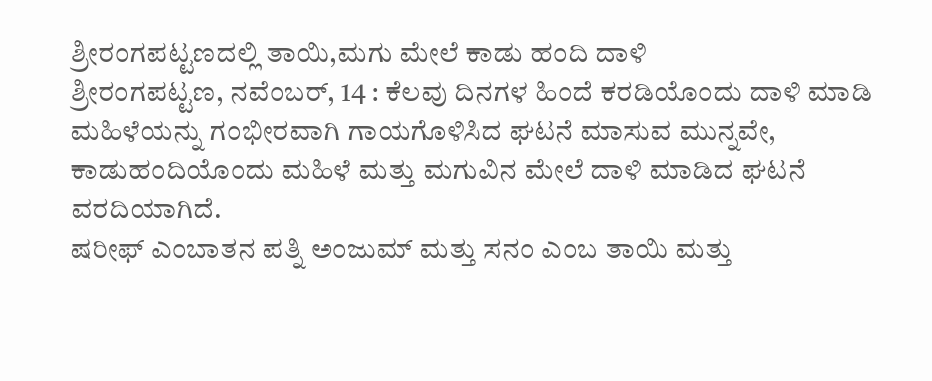ಶ್ರೀರಂಗಪಟ್ಟಣದಲ್ಲಿ ತಾಯಿ,ಮಗು ಮೇಲೆ ಕಾಡು ಹಂದಿ ದಾಳಿ
ಶ್ರೀರಂಗಪಟ್ಟಣ, ನವೆಂಬರ್, 14 : ಕೆಲವು ದಿನಗಳ ಹಿಂದೆ ಕರಡಿಯೊಂದು ದಾಳಿ ಮಾಡಿ ಮಹಿಳೆಯನ್ನು ಗಂಭೀರವಾಗಿ ಗಾಯಗೊಳಿಸಿದ ಘಟನೆ ಮಾಸುವ ಮುನ್ನವೇ, ಕಾಡುಹಂದಿಯೊಂದು ಮಹಿಳೆ ಮತ್ತು ಮಗುವಿನ ಮೇಲೆ ದಾಳಿ ಮಾಡಿದ ಘಟನೆ ವರದಿಯಾಗಿದೆ.
ಷರೀಫ್ ಎಂಬಾತನ ಪತ್ನಿ ಅಂಜುಮ್ ಮತ್ತು ಸನಂ ಎಂಬ ತಾಯಿ ಮತ್ತು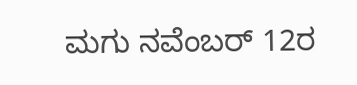ಮಗು ನವೆಂಬರ್ 12ರ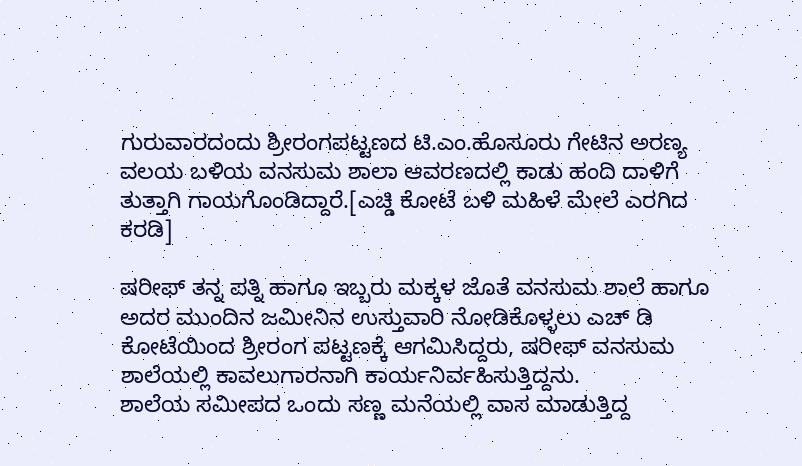ಗುರುವಾರದಂದು ಶ್ರೀರಂಗಪಟ್ಟಣದ ಟಿ.ಎಂ.ಹೊಸೂರು ಗೇಟಿನ ಅರಣ್ಯ ವಲಯ ಬಳಿಯ ವನಸುಮ ಶಾಲಾ ಆವರಣದಲ್ಲಿ ಕಾಡು ಹಂದಿ ದಾಳಿಗೆ ತುತ್ತಾಗಿ ಗಾಯಗೊಂಡಿದ್ದಾರೆ.[ಎಚ್ಡಿ ಕೋಟೆ ಬಳಿ ಮಹಿಳೆ ಮೇಲೆ ಎರಗಿದ ಕರಡಿ]

ಷರೀಫ್ ತನ್ನ ಪತ್ನಿ ಹಾಗೂ ಇಬ್ಬರು ಮಕ್ಕಳ ಜೊತೆ ವನಸುಮ ಶಾಲೆ ಹಾಗೂ ಅದರ ಮುಂದಿನ ಜಮೀನಿನ ಉಸ್ತುವಾರಿ ನೋಡಿಕೊಳ್ಳಲು ಎಚ್ ಡಿ ಕೋಟೆಯಿಂದ ಶ್ರೀರಂಗ ಪಟ್ಟಣಕ್ಕೆ ಆಗಮಿಸಿದ್ದರು, ಷರೀಫ್ ವನಸುಮ ಶಾಲೆಯಲ್ಲಿ ಕಾವಲುಗಾರನಾಗಿ ಕಾರ್ಯನಿರ್ವಹಿಸುತ್ತಿದ್ದನು.
ಶಾಲೆಯ ಸಮೀಪದ ಒಂದು ಸಣ್ಣ ಮನೆಯಲ್ಲಿ ವಾಸ ಮಾಡುತ್ತಿದ್ದ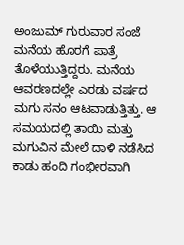ಅಂಜುಮ್ ಗುರುವಾರ ಸಂಜೆ ಮನೆಯ ಹೊರಗೆ ಪಾತ್ರೆ ತೊಳೆಯುತ್ತಿದ್ದರು. ಮನೆಯ ಆವರಣದಲ್ಲೇ ಎರಡು ವರ್ಷದ ಮಗು ಸನಂ ಆಟವಾಡುತ್ತಿತ್ತು. ಆ ಸಮಯದಲ್ಲಿ ತಾಯಿ ಮತ್ತು ಮಗುವಿನ ಮೇಲೆ ದಾಳಿ ನಡೆಸಿದ ಕಾಡು ಹಂದಿ ಗಂಭೀರವಾಗಿ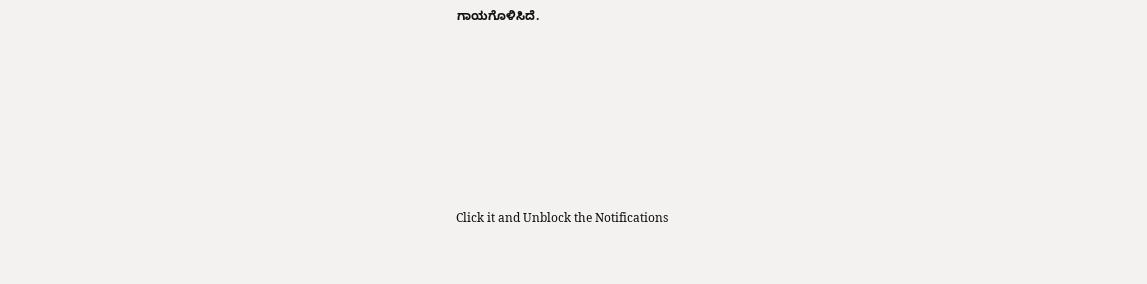ಗಾಯಗೊಳಿಸಿದೆ.












Click it and Unblock the Notifications